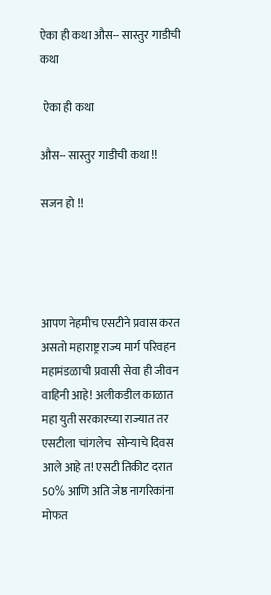ऐका ही कथा औस-- सास्तुर गाडीची कथा

 ऐका ही कथा

औस-- सास्तुर गाडीची कथा !!

सजन हो !!




आपण नेहमीच एसटीने प्रवास करत असतो महाराष्ट्र राज्य मार्ग परिवहन महामंडळाची प्रवासी सेवा ही जीवन वाहिनी आहे! अलीकडील काळात महा युती सरकारच्या राज्यात तर एसटीला चांगलेच  सोन्याचे दिवस आले आहे त! एसटी तिकीट दरात 50% आणि अति जेष्ठ नागरिकांना मोफत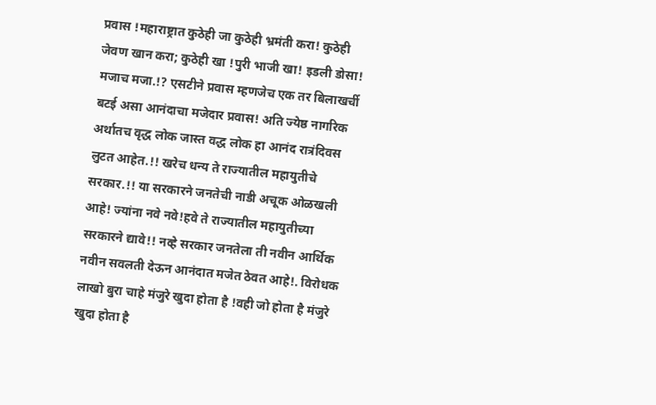प्रवास !महाराष्ट्रात कुठेही जा कुठेही भ्रमंती करा! कुठेही जेवण खान करा; कुठेही खा !पुरी भाजी खा! इडली डोसा! मजाच मजा.!? एसटीने प्रवास म्हणजेच एक तर बिलाखर्ची  बटई असा आनंदाचा मजेदार प्रवास! अति ज्येष्ठ नागरिक अर्थातच वृद्ध लोक जास्त वद्ध लोक हा आनंद रात्रंदिवस लुटत आहेत.!! खरेच धन्य ते राज्यातील महायुतीचे सरकार.!! या सरकारने जनतेची नाडी अचूक ओळखली आहे! ज्यांना नवे नवे!हवे ते राज्यातील महायुतीच्या सरकारने द्यावे!! नव्हे सरकार जनतेला ती नवीन आर्थिक नवीन सवलती देऊन आनंदात मजेत ठेवत आहे!. विरोधक लाखो बुरा चाहे मंजुरे खुदा होता है !वही जो होता है मंजुरे खुदा होता है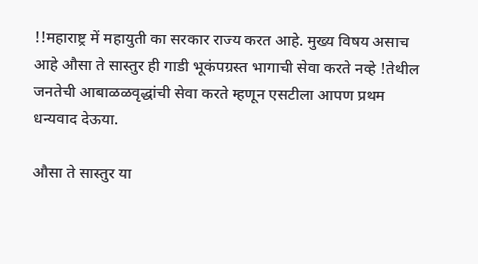!!महाराष्ट्र में महायुती का सरकार राज्य करत आहे. मुख्य विषय असाच आहे औसा ते सास्तुर ही गाडी भूकंपग्रस्त भागाची सेवा करते नव्हे !तेथील जनतेची आबाळळवृद्धांची सेवा करते म्हणून एसटीला आपण प्रथम धन्यवाद देऊया.

औसा ते सास्तुर या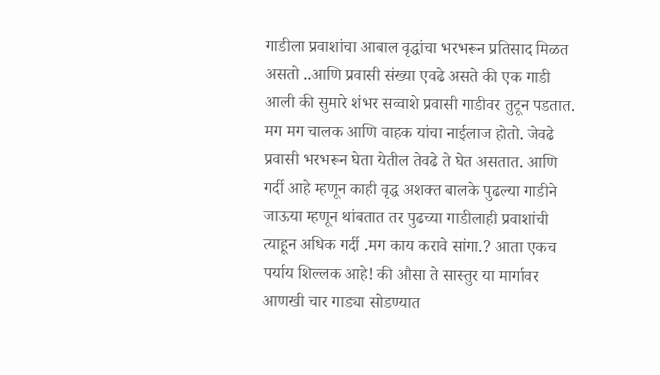गाडीला प्रवाशांचा आबाल वृद्धांचा भरभरून प्रतिसाद मिळत असतो ..आणि प्रवासी संख्या एवढे असते की एक गाडी आली की सुमारे शंभर सव्वाशे प्रवासी गाडीवर तुटून पडतात. मग मग चालक आणि वाहक यांचा नाईलाज होतो. जेवढे प्रवासी भरभरून घेता येतील तेवढे ते घेत असतात. आणि गर्दी आहे म्हणून काही वृद्ध अशक्त बालके पुढल्या गाडीने जाऊया म्हणून थांबतात तर पुढच्या गाडीलाही प्रवाशांची त्याहून अधिक गर्दी .मग काय करावे सांगा.? आता एकच पर्याय शिल्लक आहे! की औसा ते सास्तुर या मार्गावर आणखी चार गाड्या सोडण्यात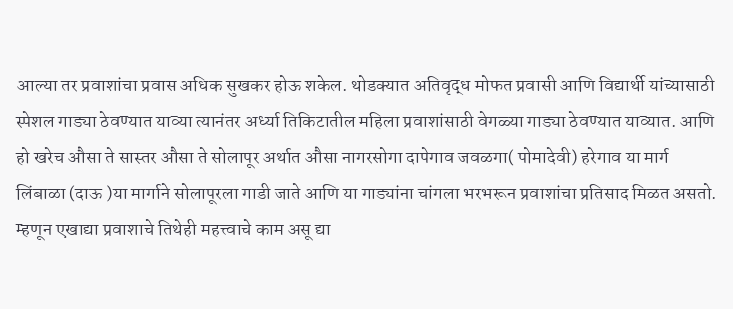आल्या तर प्रवाशांचा प्रवास अधिक सुखकर होऊ शकेल. थोडक्यात अतिवृद्ध मोफत प्रवासी आणि विद्यार्थी यांच्यासाठी स्पेशल गाड्या ठेवण्यात याव्या त्यानंतर अर्ध्या तिकिटातील महिला प्रवाशांसाठी वेगळ्या गाड्या ठेवण्यात याव्यात. आणि हो खरेच औसा ते सास्तर औसा ते सोलापूर अर्थात औसा नागरसोगा दापेगाव जवळगा( पोमादेवी) हरेगाव या मार्ग लिंबाळा (दाऊ )या मार्गाने सोलापूरला गाडी जाते आणि या गाड्यांना चांगला भरभरून प्रवाशांचा प्रतिसाद मिळत असतो. म्हणून एखाद्या प्रवाशाचे तिथेही महत्त्वाचे काम असू द्या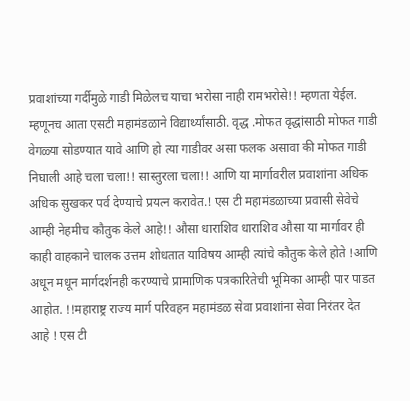प्रवाशांच्या गर्दीमुळे गाडी मिळेलच याचा भरोसा नाही रामभरोसे!! म्हणता येईल. म्हणूनच आता एसटी महामंडळाने विद्यार्थ्यांसाठी. वृद्ध .मोफत वृद्धांसाठी मोफत गाडी वेगळ्या सोडण्यात यावे आणि हो त्या गाडीवर असा फलक असावा की मोफत गाडी निघाली आहे चला चला!! सास्तुरला चला!! आणि या मार्गावरील प्रवाशांना अधिक अधिक सुखकर पर्व देण्याचे प्रयत्न करावेत.! एस टी महामंडळाच्या प्रवासी सेवेचे आम्ही नेहमीच कौतुक केले आहे!! औसा धाराशिव धाराशिव औसा या मार्गावर ही काही वाहकाने चालक उत्तम शोधतात याविषय आम्ही त्यांचे कौतुक केले होते !आणि अधून मधून मार्गदर्शनही करण्याचे प्रामाणिक पत्रकारितेची भूमिका आम्ही पार पाडत आहोत. !!महाराष्ट्र राज्य मार्ग परिवहन महामंडळ सेवा प्रवाशांना सेवा निरंतर देत आहे ! एस टी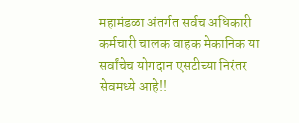महामंडळा अंतर्गत सर्वच अधिकारी कर्मचारी चालक वाहक मेकानिक या सर्वांचेच योगदान एसटीच्या निरंतर सेवमध्ये आहे!!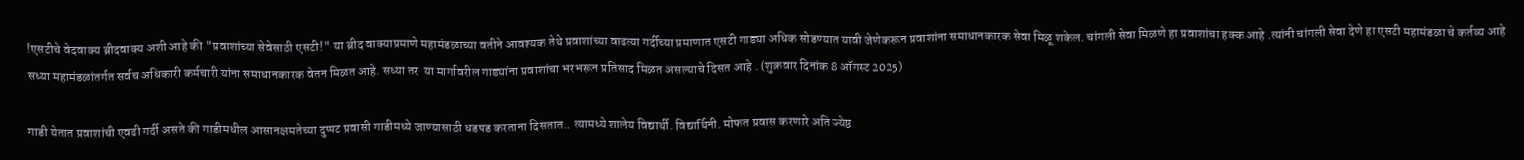!एसटीचे वेदवाक्य ब्रीदवाक्य अशी आहे की "प्रवाशांच्या सेवेसाठी एसटी!" या ब्रीद वाक्याप्रमाणे महामंडळाच्या वतीने आवश्यक तेथे प्रवाशांच्या वाढत्या गर्दीच्या प्रमाणात एसटी गाड्या अधिक सोडण्यात यावी जेणेकरून प्रवाशांना समाधानकारक सेवा मिळू शकेल. चांगली सेवा मिळणे हा प्रवाशांचा हक्क आहे .त्यांनी चांगली सेवा देणे हा एसटी महामंडळा चे कर्तव्य आहे सध्या महामंडळांतर्गत सर्वच अधिकारी कर्मचारी यांना समाधानकारक वेतन मिळत आहे. सध्या तर  या मार्गावरील गाड्यांना प्रवाशांचा भरभरून प्रतिसाद मिळत असल्याचे दिसत आहे . (शुक्रवार दिनांक 8 ऑगस्ट 2025)

गाडी येतात प्रवाशांची एवढी गर्दी असते की गाडीमधील आसानक्षमतेच्या दुप्पट प्रवासी गाडीमध्ये जाण्यासाठी धडपड करताना दिसतात.. त्यामध्ये शालेय विद्यार्थी. विद्यार्थिनी. मोफत प्रवास करणारे अति ज्येष्ठ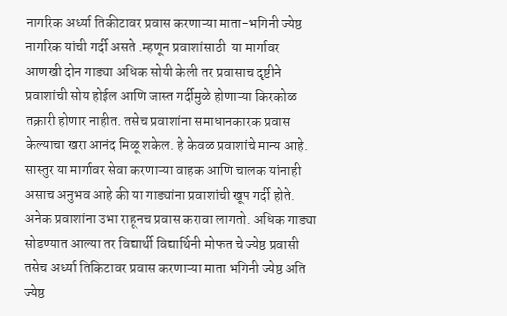नागरिक अर्ध्या तिकीटावर प्रवास करणाऱ्या माता-भगिनी ज्येष्ठ नागरिक यांची गर्दी असते .म्हणून प्रवाशांसाठी  या मार्गावर आणखी दोन गाड्या अधिक सोयी केली तर प्रवासाच दृष्टीने प्रवाशांची सोय होईल आणि जास्त गर्दीमुळे होणाऱ्या किरकोळ तक्रारी होणार नाहीत. तसेच प्रवाशांना समाधानकारक प्रवास केल्याचा खरा आनंद मिळू शकेल. हे केवळ प्रवाशांचे मान्य आहे.  सास्तुर या मार्गावर सेवा करणाऱ्या वाहक आणि चालक यांनाही असाच अनुभव आहे की या गाड्यांना प्रवाशांची खूप गर्दी होते. अनेक प्रवाशांना उभा राहूनच प्रवास करावा लागतो. अधिक गाड्या सोडण्यात आल्या तर विद्यार्थी विद्यार्थिनी मोफत चे ज्येष्ठ प्रवासी तसेच अर्ध्या तिकिटावर प्रवास करणाऱ्या माता भगिनी ज्येष्ठ अति ज्येष्ठ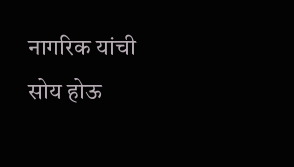नागरिक यांची सोय होऊ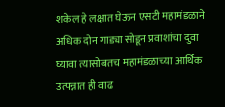शकेल हे लक्षात घेऊन एसटी महामंडळाने अधिक दोन गाड्या सोडून प्रवाशांचा दुवा घ्यावा त्यासोबतच महामंडळाच्या आर्थिक उत्पन्नात ही वाढ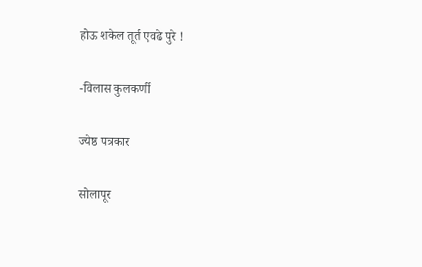होऊ शकेल तूर्त एवढे पुरे !

-विलास कुलकर्णी

ज्येष्ठ पत्रकार

सोलापूर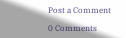Post a Comment

0 Comments